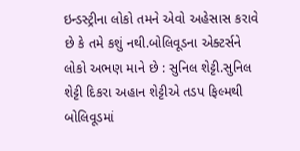ઇન્ડસ્ટ્રીના લોકો તમને એવો અહેસાસ કરાવે છે કે તમે કશું નથી.બોલિવૂડના એક્ટર્સને લોકો અભણ માને છે : સુનિલ શેટ્ટી.સુનિલ શેટ્ટી દિકરા અહાન શેટ્ટીએ તડપ ફિલ્મથી બોલિવૂડમાં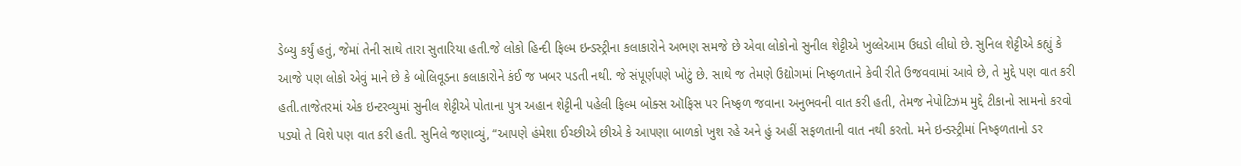ડેબ્યુ કર્યું હતું, જેમાં તેની સાથે તારા સુતારિયા હતી.જે લોકો હિન્દી ફિલ્મ ઇન્ડસ્ટ્રીના કલાકારોને અભણ સમજે છે એવા લોકોનો સુનીલ શેટ્ટીએ ખુલ્લેઆમ ઉધડો લીધો છે. સુનિલ શેટ્ટીએ કહ્યું કે આજે પણ લોકો એવું માને છે કે બોલિવૂડના કલાકારોને કંઈ જ ખબર પડતી નથી. જે સંપૂર્ણપણે ખોટું છે. સાથે જ તેમણે ઉદ્યોગમાં નિષ્ફળતાને કેવી રીતે ઉજવવામાં આવે છે, તે મુદ્દે પણ વાત કરી હતી.તાજેતરમાં એક ઇન્ટરવ્યુમાં સુનીલ શેટ્ટીએ પોતાના પુત્ર અહાન શેટ્ટીની પહેલી ફિલ્મ બોક્સ ઑફિસ પર નિષ્ફળ જવાના અનુભવની વાત કરી હતી, તેમજ નેપોટિઝમ મુદ્દે ટીકાનો સામનો કરવો પડ્યો તે વિશે પણ વાત કરી હતી. સુનિલે જણાવ્યું, “આપણે હંમેશા ઈચ્છીએ છીએ કે આપણા બાળકો ખુશ રહે અને હું અહીં સફળતાની વાત નથી કરતો. મને ઇન્ડસ્ટ્રીમાં નિષ્ફળતાનો ડર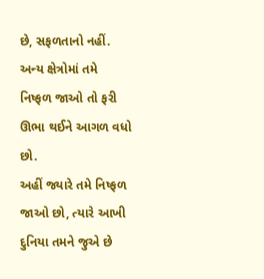છે, સફળતાનો નહીં. અન્ય ક્ષેત્રોમાં તમે નિષ્ફળ જાઓ તો ફરી ઊભા થઈને આગળ વધો છો.
અહીં જ્યારે તમે નિષ્ફળ જાઓ છો, ત્યારે આખી દુનિયા તમને જુએ છે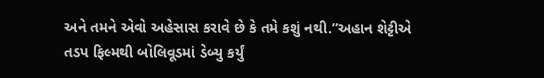અને તમને એવો અહેસાસ કરાવે છે કે તમે કશું નથી.”અહાન શેટ્ટીએ તડપ ફિલ્મથી બોલિવૂડમાં ડેબ્યુ કર્યું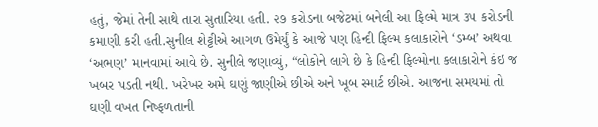હતું, જેમાં તેની સાથે તારા સુતારિયા હતી. ૨૭ કરોડના બજેટમાં બનેલી આ ફિલ્મે માત્ર ૩૫ કરોડની કમાણી કરી હતી.સુનીલ શેટ્ટીએ આગળ ઉમેર્યું કે આજે પણ હિન્દી ફિલ્મ કલાકારોને ‘ડમ્બ’ અથવા ‘અભણ’ માનવામાં આવે છે. સુનીલે જણાવ્યું, “લોકોને લાગે છે કે હિન્દી ફિલ્મોના કલાકારોને કંઇ જ ખબર પડતી નથી. ખરેખર અમે ઘણું જાણીએ છીએ અને ખૂબ સ્માર્ટ છીએ. આજના સમયમાં તો ઘણી વખત નિષ્ફળતાની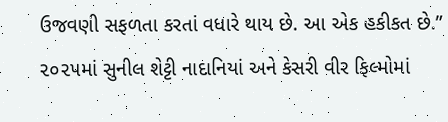ઉજવણી સફળતા કરતાં વધારે થાય છે. આ એક હકીકત છે.” ૨૦૨૫માં સુનીલ શેટ્ટી નાદાનિયાં અને કેસરી વીર ફિલ્મોમાં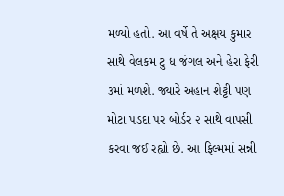મળ્યો હતો. આ વર્ષે તે અક્ષય કુમાર સાથે વેલકમ ટુ ધ જંગલ અને હેરા ફેરી ૩માં મળશે. જ્યારે અહાન શેટ્ટી પણ મોટા પડદા પર બોર્ડર ૨ સાથે વાપસી કરવા જઈ રહ્યો છે. આ ફિલ્મમાં સન્ની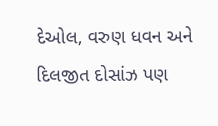દેઓલ, વરુણ ધવન અને દિલજીત દોસાંઝ પણ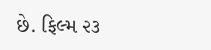છે. ફિલ્મ ૨૩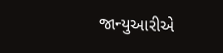જાન્યુઆરીએ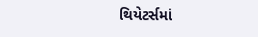થિયેટર્સમાં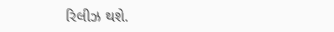રિલીઝ થશે.